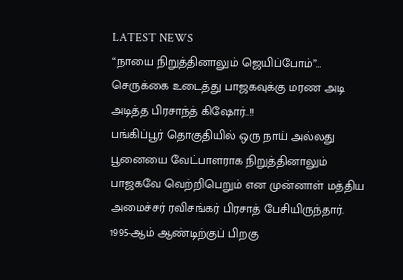LATEST NEWS
“நாயை நிறுத்தினாலும் ஜெயிப்போம்”… செருக்கை உடைத்து பாஜகவுக்கு மரண அடி அடித்த பிரசாந்த் கிஷோர்..!!
பங்கிப்பூர் தொகுதியில் ஒரு நாய் அல்லது பூனையை வேட்பாளராக நிறுத்தினாலும் பாஜகவே வெற்றிபெறும் என முன்னாள் மத்திய அமைச்சர் ரவிசங்கர் பிரசாத் பேசியிருந்தார். 1995-ஆம் ஆண்டிற்குப் பிறகு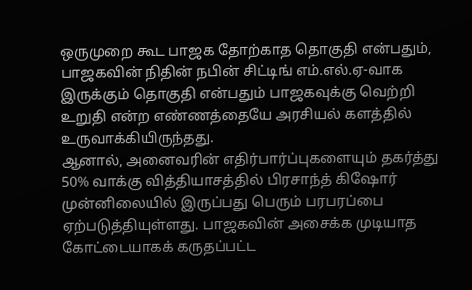ஒருமுறை கூட பாஜக தோற்காத தொகுதி என்பதும், பாஜகவின் நிதின் நபின் சிட்டிங் எம்.எல்.ஏ-வாக இருக்கும் தொகுதி என்பதும் பாஜகவுக்கு வெற்றி உறுதி என்ற எண்ணத்தையே அரசியல் களத்தில் உருவாக்கியிருந்தது.
ஆனால், அனைவரின் எதிர்பார்ப்புகளையும் தகர்த்து 50% வாக்கு வித்தியாசத்தில் பிரசாந்த் கிஷோர் முன்னிலையில் இருப்பது பெரும் பரபரப்பை ஏற்படுத்தியுள்ளது. பாஜகவின் அசைக்க முடியாத கோட்டையாகக் கருதப்பட்ட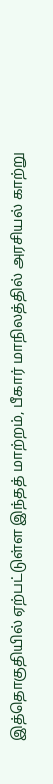இத்தொகுதியில் ஏற்பட்டுள்ள இந்தத் மாற்றம், பீகார் மாநிலத்தில் அரசியல் காற்று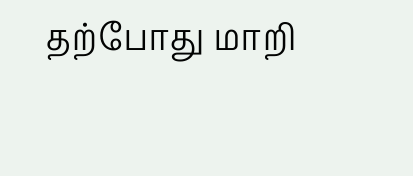தற்போது மாறி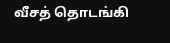வீசத் தொடங்கி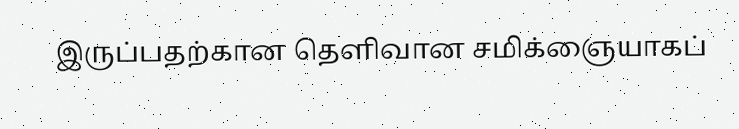இருப்பதற்கான தெளிவான சமிக்ஞையாகப்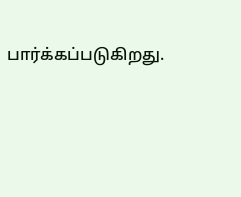பார்க்கப்படுகிறது.